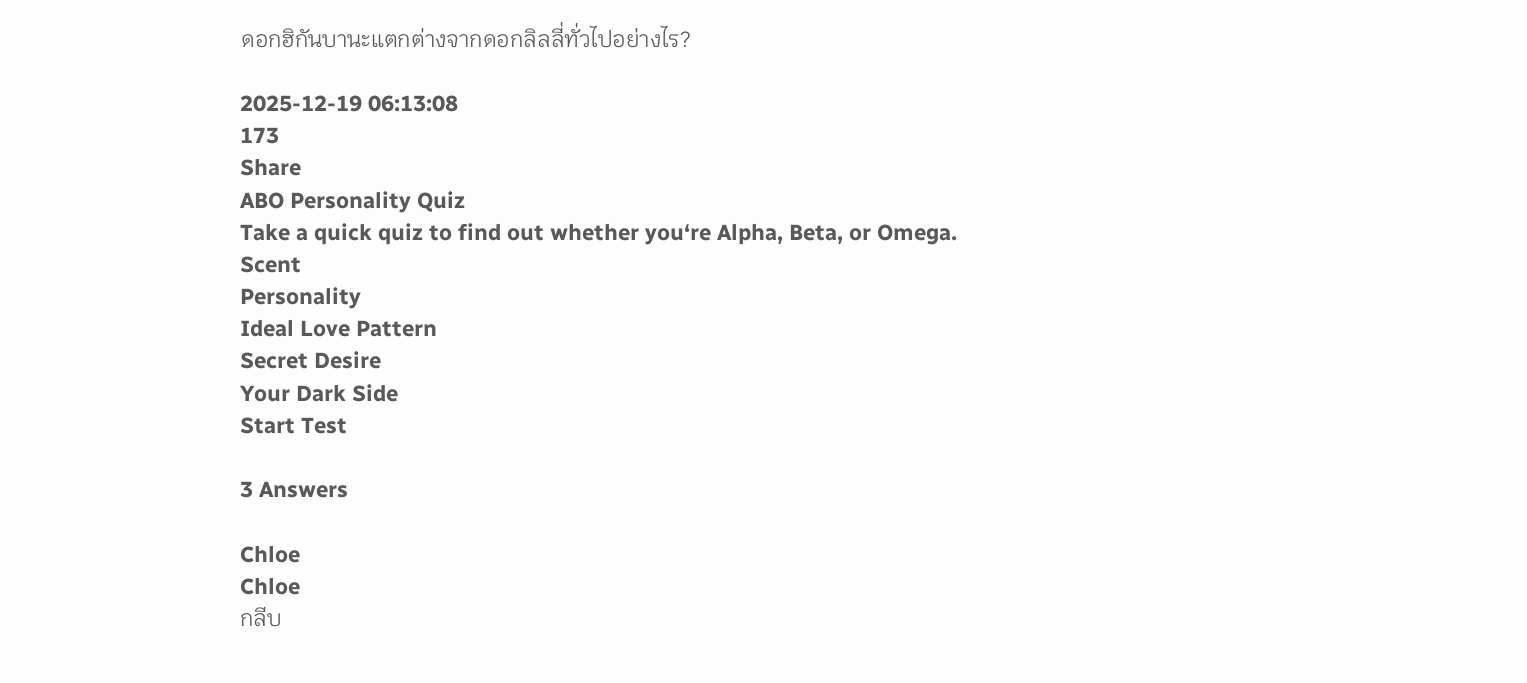ดอกฮิกันบานะแตกต่างจากดอกลิลลี่ทั่วไปอย่างไร?

2025-12-19 06:13:08
173
Share
ABO Personality Quiz
Take a quick quiz to find out whether you‘re Alpha, Beta, or Omega.
Scent
Personality
Ideal Love Pattern
Secret Desire
Your Dark Side
Start Test

3 Answers

Chloe
Chloe
กลีบ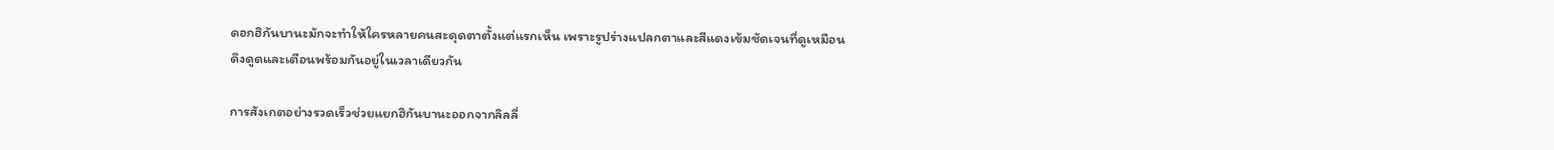ดอกฮิกันบานะมักจะทำให้ใครหลายคนสะดุดตาตั้งแต่แรกเห็น เพราะรูปร่างแปลกตาและสีแดงเข้มชัดเจนที่ดูเหมือนดึงดูดและเตือนพร้อมกันอยู่ในเวลาเดียวกัน

การสังเกตอย่างรวดเร็วช่วยแยกฮิกันบานะออกจากลิลลี่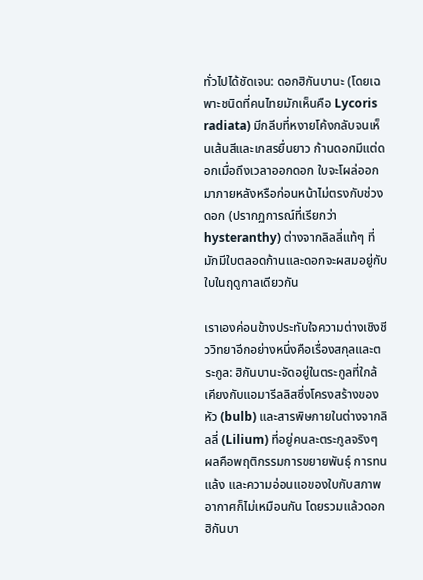ทั่วไปได้ชัดเจน: ดอกฮิกันบานะ (โดยเฉพาะชนิดที่คนไทยมักเห็นคือ Lycoris radiata) มีกลีบที่หงายโค้งกลับจนเห็นเส้นสีและเกสรยื่นยาว ก้านดอกมีแต่ดอกเมื่อถึงเวลาออกดอก ใบจะโผล่ออกมาภายหลังหรือก่อนหน้าไม่ตรงกับช่วงดอก (ปรากฏการณ์ที่เรียกว่า hysteranthy) ต่างจากลิลลี่แท้ๆ ที่มักมีใบตลอดก้านและดอกจะผสมอยู่กับใบในฤดูกาลเดียวกัน

เราเองค่อนข้างประทับใจความต่างเชิงชีววิทยาอีกอย่างหนึ่งคือเรื่องสกุลและตระกูล: ฮิกันบานะจัดอยู่ในตระกูลที่ใกล้เคียงกับแอมารีลลิสซึ่งโครงสร้างของหัว (bulb) และสารพิษภายในต่างจากลิลลี่ (Lilium) ที่อยู่คนละตระกูลจริงๆ ผลคือพฤติกรรมการขยายพันธุ์ การทนแล้ง และความอ่อนแอของใบกับสภาพอากาศก็ไม่เหมือนกัน โดยรวมแล้วดอกฮิกันบา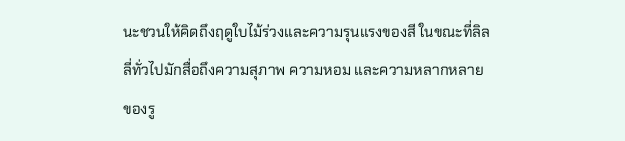นะชวนให้คิดถึงฤดูใบไม้ร่วงและความรุนแรงของสี ในขณะที่ลิลลี่ทั่วไปมักสื่อถึงความสุภาพ ความหอม และความหลากหลายของรู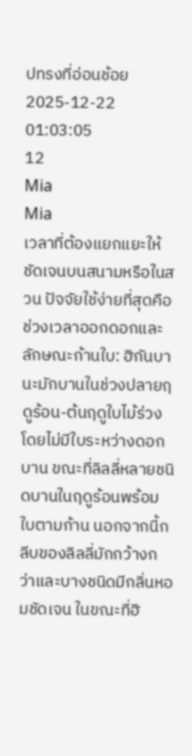ปทรงที่อ่อนช้อย
2025-12-22 01:03:05
12
Mia
Mia
เวลาที่ต้องแยกแยะให้ชัดเจนบนสนามหรือในสวน ปัจจัยใช้ง่ายที่สุดคือช่วงเวลาออกดอกและลักษณะก้านใบ: ฮิกันบานะมักบานในช่วงปลายฤดูร้อน-ต้นฤดูใบไม้ร่วงโดยไม่มีใบระหว่างดอกบาน ขณะที่ลิลลี่หลายชนิดบานในฤดูร้อนพร้อมใบตามก้าน นอกจากนี้กลีบของลิลลี่มักกว้างกว่าและบางชนิดมีกลิ่นหอมชัดเจน ในขณะที่ฮิ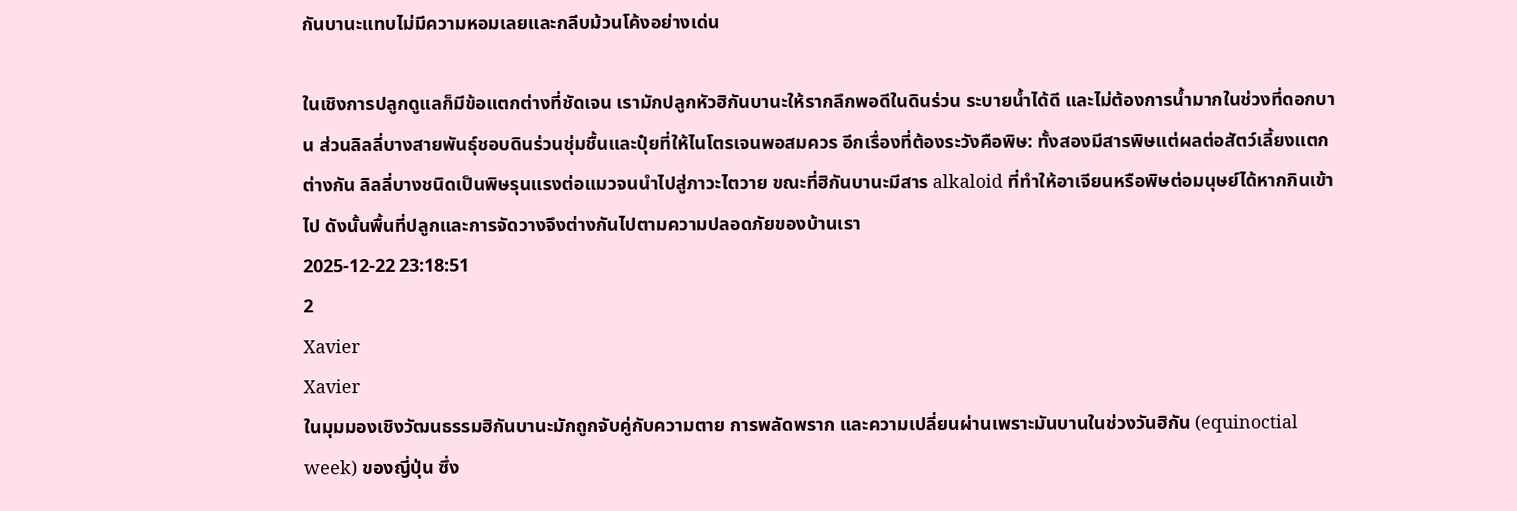กันบานะแทบไม่มีความหอมเลยและกลีบม้วนโค้งอย่างเด่น

ในเชิงการปลูกดูแลก็มีข้อแตกต่างที่ชัดเจน เรามักปลูกหัวฮิกันบานะให้รากลึกพอดีในดินร่วน ระบายน้ำได้ดี และไม่ต้องการน้ำมากในช่วงที่ดอกบาน ส่วนลิลลี่บางสายพันธุ์ชอบดินร่วนชุ่มชื้นและปุ๋ยที่ให้ไนโตรเจนพอสมควร อีกเรื่องที่ต้องระวังคือพิษ: ทั้งสองมีสารพิษแต่ผลต่อสัตว์เลี้ยงแตกต่างกัน ลิลลี่บางชนิดเป็นพิษรุนแรงต่อแมวจนนำไปสู่ภาวะไตวาย ขณะที่ฮิกันบานะมีสาร alkaloid ที่ทำให้อาเจียนหรือพิษต่อมนุษย์ได้หากกินเข้าไป ดังนั้นพื้นที่ปลูกและการจัดวางจึงต่างกันไปตามความปลอดภัยของบ้านเรา
2025-12-22 23:18:51
2
Xavier
Xavier
ในมุมมองเชิงวัฒนธรรมฮิกันบานะมักถูกจับคู่กับความตาย การพลัดพราก และความเปลี่ยนผ่านเพราะมันบานในช่วงวันฮิกัน (equinoctial week) ของญี่ปุ่น ซึ่ง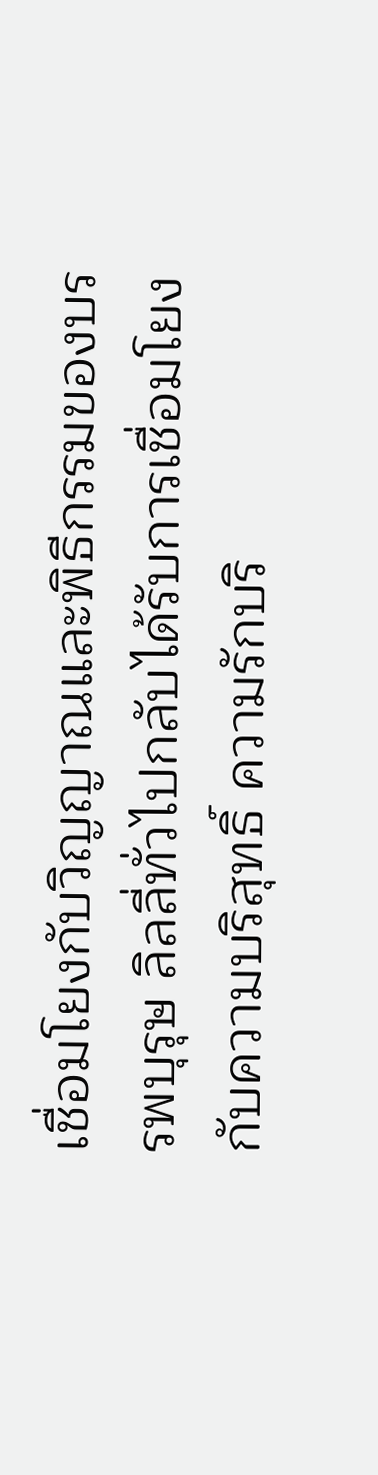เชื่อมโยงกับวิญญาณและพิธีกรรมของบรรพบุรุษ ลิลลี่ทั่วไปกลับได้รับการเชื่อมโยงกับความบริสุทธิ์ ความรักบริ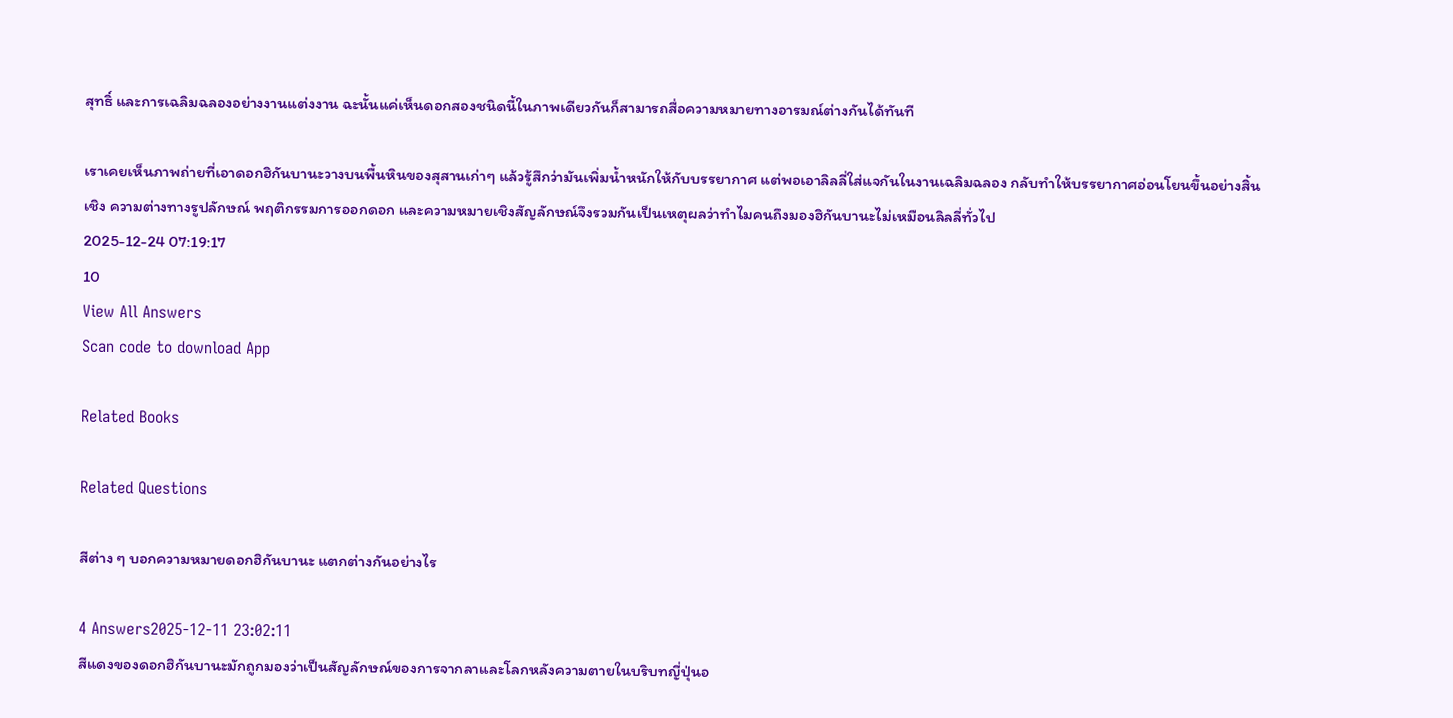สุทธิ์ และการเฉลิมฉลองอย่างงานแต่งงาน ฉะนั้นแค่เห็นดอกสองชนิดนี้ในภาพเดียวกันก็สามารถสื่อความหมายทางอารมณ์ต่างกันได้ทันที

เราเคยเห็นภาพถ่ายที่เอาดอกฮิกันบานะวางบนพื้นหินของสุสานเก่าๆ แล้วรู้สึกว่ามันเพิ่มน้ำหนักให้กับบรรยากาศ แต่พอเอาลิลลี่ใส่แจกันในงานเฉลิมฉลอง กลับทำให้บรรยากาศอ่อนโยนขึ้นอย่างสิ้นเชิง ความต่างทางรูปลักษณ์ พฤติกรรมการออกดอก และความหมายเชิงสัญลักษณ์จึงรวมกันเป็นเหตุผลว่าทำไมคนถึงมองฮิกันบานะไม่เหมือนลิลลี่ทั่วไป
2025-12-24 07:19:17
10
View All Answers
Scan code to download App

Related Books

Related Questions

สีต่าง ๆ บอกความหมายดอกฮิกันบานะ แตกต่างกันอย่างไร

4 Answers2025-12-11 23:02:11
สีแดงของดอกฮิกันบานะมักถูกมองว่าเป็นสัญลักษณ์ของการจากลาและโลกหลังความตายในบริบทญี่ปุ่นอ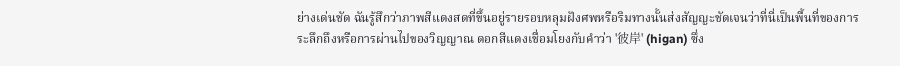ย่างเด่นชัด ฉันรู้สึกว่าภาพสีแดงสดที่ขึ้นอยู่รายรอบหลุมฝังศพหรือริมทางนั้นส่งสัญญะชัดเจนว่าที่นี่เป็นพื้นที่ของการระลึกถึงหรือการผ่านไปของวิญญาณ ดอกสีแดงเชื่อมโยงกับคำว่า '彼岸' (higan) ซึ่ง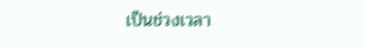เป็นช่วงเวลา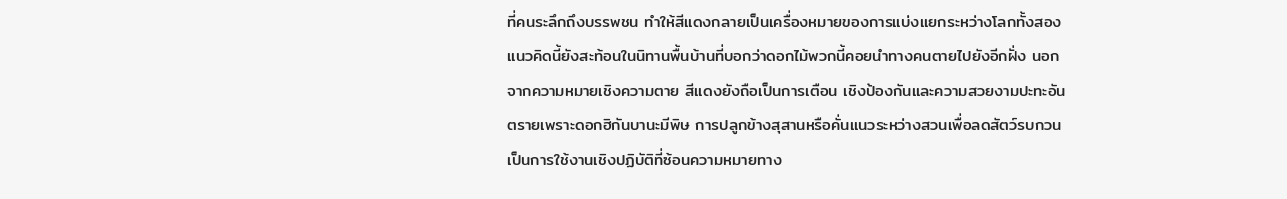ที่คนระลึกถึงบรรพชน ทำให้สีแดงกลายเป็นเครื่องหมายของการแบ่งแยกระหว่างโลกทั้งสอง แนวคิดนี้ยังสะท้อนในนิทานพื้นบ้านที่บอกว่าดอกไม้พวกนี้คอยนำทางคนตายไปยังอีกฝั่ง นอกจากความหมายเชิงความตาย สีแดงยังถือเป็นการเตือน เชิงป้องกันและความสวยงามปะทะอันตรายเพราะดอกฮิกันบานะมีพิษ การปลูกข้างสุสานหรือคั่นแนวระหว่างสวนเพื่อลดสัตว์รบกวนเป็นการใช้งานเชิงปฏิบัติที่ซ้อนความหมายทาง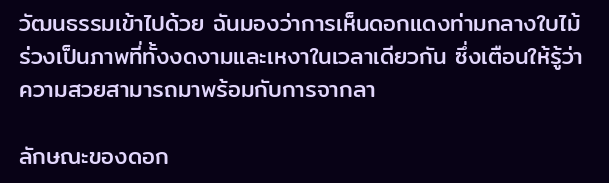วัฒนธรรมเข้าไปด้วย ฉันมองว่าการเห็นดอกแดงท่ามกลางใบไม้ร่วงเป็นภาพที่ทั้งงดงามและเหงาในเวลาเดียวกัน ซึ่งเตือนให้รู้ว่าความสวยสามารถมาพร้อมกับการจากลา

ลักษณะของดอก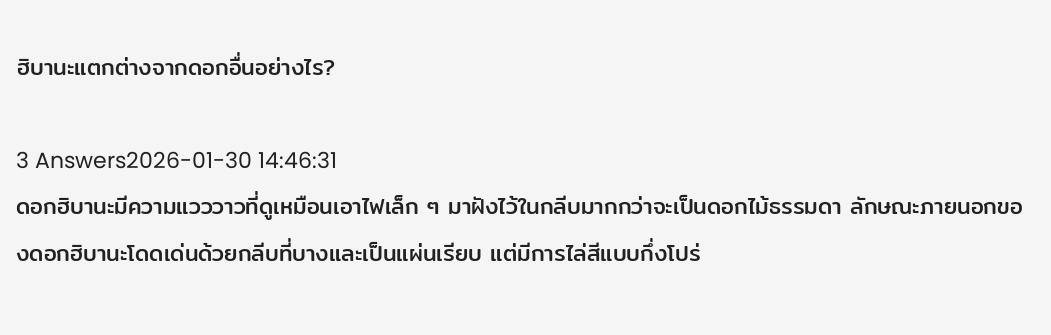ฮิบานะแตกต่างจากดอกอื่นอย่างไร?

3 Answers2026-01-30 14:46:31
ดอกฮิบานะมีความแวววาวที่ดูเหมือนเอาไฟเล็ก ๆ มาฝังไว้ในกลีบมากกว่าจะเป็นดอกไม้ธรรมดา ลักษณะภายนอกของดอกฮิบานะโดดเด่นด้วยกลีบที่บางและเป็นแผ่นเรียบ แต่มีการไล่สีแบบกึ่งโปร่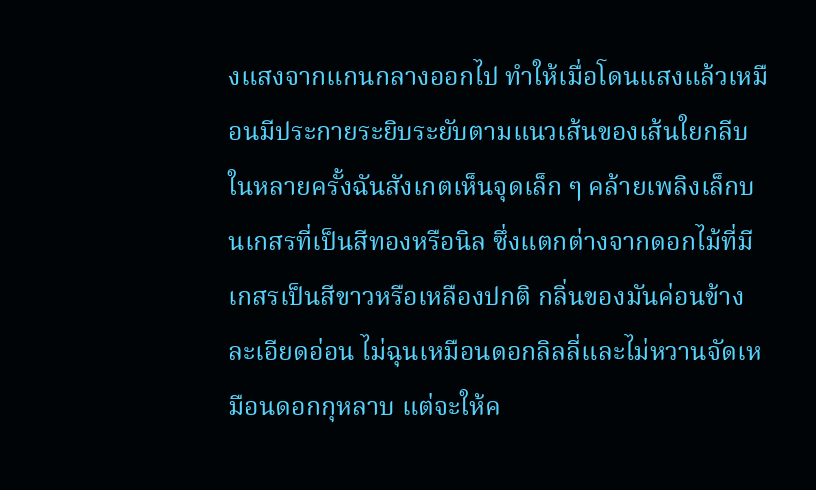งแสงจากแกนกลางออกไป ทำให้เมื่อโดนแสงแล้วเหมือนมีประกายระยิบระยับตามแนวเส้นของเส้นใยกลีบ ในหลายครั้งฉันสังเกตเห็นจุดเล็ก ๆ คล้ายเพลิงเล็กบนเกสรที่เป็นสีทองหรือนิล ซึ่งแตกต่างจากดอกไม้ที่มีเกสรเป็นสีขาวหรือเหลืองปกติ กลิ่นของมันค่อนข้างละเอียดอ่อน ไม่ฉุนเหมือนดอกลิลลี่และไม่หวานจัดเหมือนดอกกุหลาบ แต่จะให้ค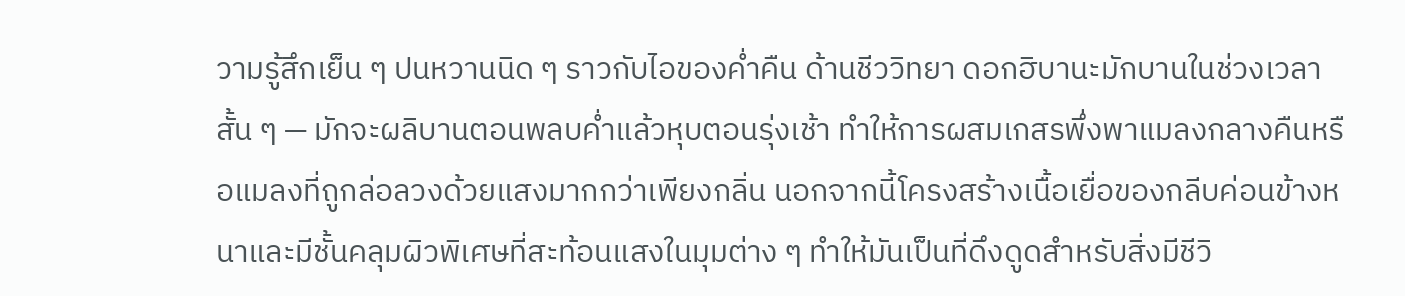วามรู้สึกเย็น ๆ ปนหวานนิด ๆ ราวกับไอของค่ำคืน ด้านชีววิทยา ดอกฮิบานะมักบานในช่วงเวลาสั้น ๆ — มักจะผลิบานตอนพลบค่ำแล้วหุบตอนรุ่งเช้า ทำให้การผสมเกสรพึ่งพาแมลงกลางคืนหรือแมลงที่ถูกล่อลวงด้วยแสงมากกว่าเพียงกลิ่น นอกจากนี้โครงสร้างเนื้อเยื่อของกลีบค่อนข้างหนาและมีชั้นคลุมผิวพิเศษที่สะท้อนแสงในมุมต่าง ๆ ทำให้มันเป็นที่ดึงดูดสำหรับสิ่งมีชีวิ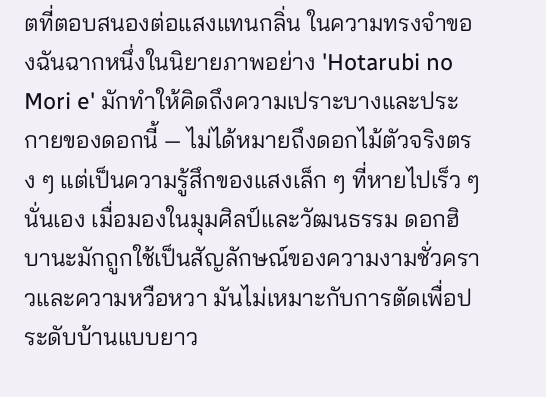ตที่ตอบสนองต่อแสงแทนกลิ่น ในความทรงจำของฉันฉากหนึ่งในนิยายภาพอย่าง 'Hotarubi no Mori e' มักทำให้คิดถึงความเปราะบางและประกายของดอกนี้ — ไม่ได้หมายถึงดอกไม้ตัวจริงตรง ๆ แต่เป็นความรู้สึกของแสงเล็ก ๆ ที่หายไปเร็ว ๆ นั่นเอง เมื่อมองในมุมศิลป์และวัฒนธรรม ดอกฮิบานะมักถูกใช้เป็นสัญลักษณ์ของความงามชั่วคราวและความหวือหวา มันไม่เหมาะกับการตัดเพื่อประดับบ้านแบบยาว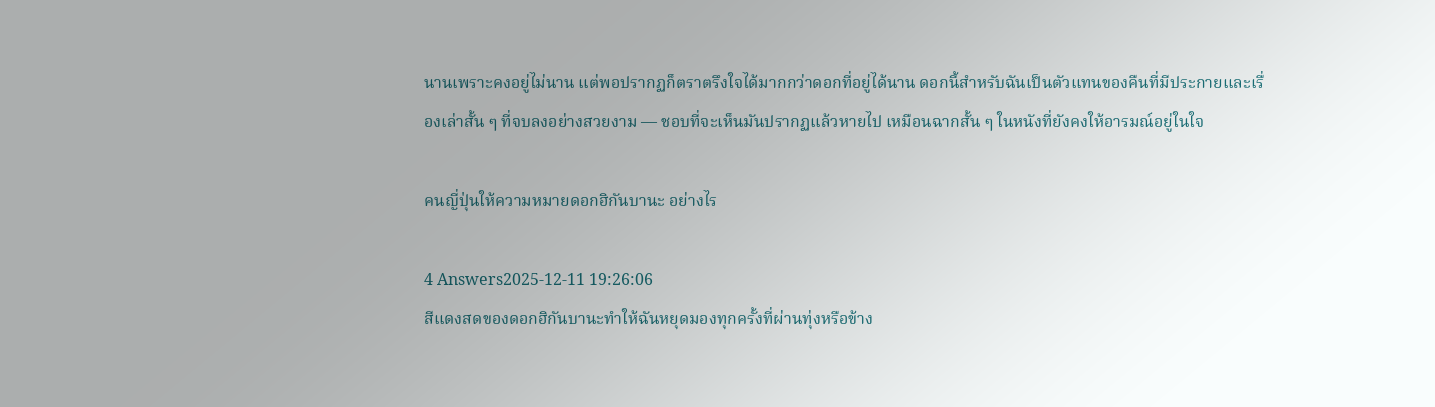นานเพราะคงอยู่ไม่นาน แต่พอปรากฏก็ตราตรึงใจได้มากกว่าดอกที่อยู่ได้นาน ดอกนี้สำหรับฉันเป็นตัวแทนของคืนที่มีประกายและเรื่องเล่าสั้น ๆ ที่จบลงอย่างสวยงาม — ชอบที่จะเห็นมันปรากฏแล้วหายไป เหมือนฉากสั้น ๆ ในหนังที่ยังคงให้อารมณ์อยู่ในใจ

คนญี่ปุ่นให้ความหมายดอกฮิกันบานะ อย่างไร

4 Answers2025-12-11 19:26:06
สีแดงสดของดอกฮิกันบานะทำให้ฉันหยุดมองทุกครั้งที่ผ่านทุ่งหรือข้าง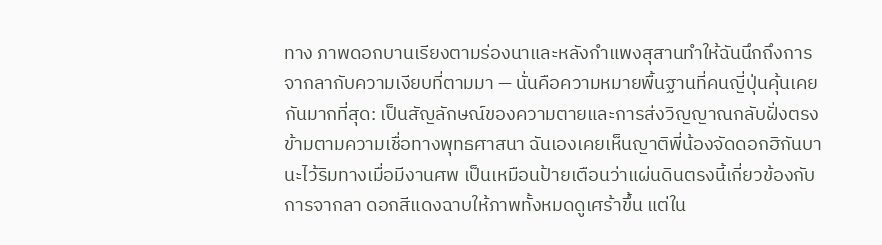ทาง ภาพดอกบานเรียงตามร่องนาและหลังกำแพงสุสานทำให้ฉันนึกถึงการจากลากับความเงียบที่ตามมา — นั่นคือความหมายพื้นฐานที่คนญี่ปุ่นคุ้นเคยกันมากที่สุด: เป็นสัญลักษณ์ของความตายและการส่งวิญญาณกลับฝั่งตรงข้ามตามความเชื่อทางพุทธศาสนา ฉันเองเคยเห็นญาติพี่น้องจัดดอกฮิกันบานะไว้ริมทางเมื่อมีงานศพ เป็นเหมือนป้ายเตือนว่าแผ่นดินตรงนี้เกี่ยวข้องกับการจากลา ดอกสีแดงฉาบให้ภาพทั้งหมดดูเศร้าขึ้น แต่ใน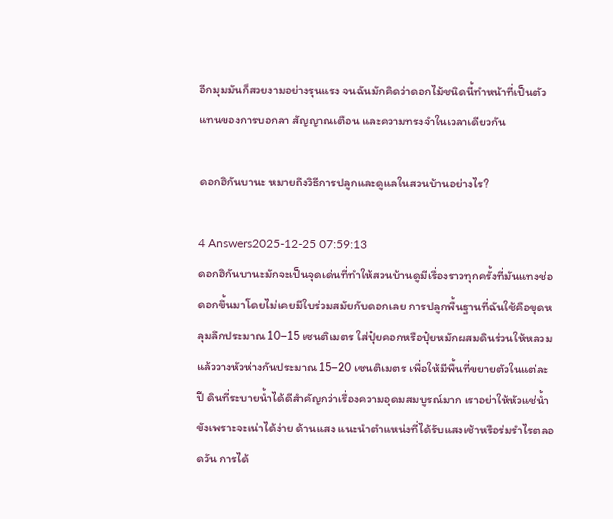อีกมุมมันก็สวยงามอย่างรุนแรง จนฉันมักคิดว่าดอกไม้ชนิดนี้ทำหน้าที่เป็นตัวแทนของการบอกลา สัญญาณเตือน และความทรงจำในเวลาเดียวกัน

ดอกฮิกันบานะ หมายถึงวิธีการปลูกและดูแลในสวนบ้านอย่างไร?

4 Answers2025-12-25 07:59:13
ดอกฮิกันบานะมักจะเป็นจุดเด่นที่ทำให้สวนบ้านดูมีเรื่องราวทุกครั้งที่มันแทงช่อดอกขึ้นมาโดยไม่เคยมีใบร่วมสมัยกับดอกเลย การปลูกพื้นฐานที่ฉันใช้คือขุดหลุมลึกประมาณ 10–15 เซนติเมตร ใส่ปุ๋ยคอกหรือปุ๋ยหมักผสมดินร่วนให้หลวม แล้ววางหัวห่างกันประมาณ 15–20 เซนติเมตร เพื่อให้มีพื้นที่ขยายตัวในแต่ละปี ดินที่ระบายน้ำได้ดีสำคัญกว่าเรื่องความอุดมสมบูรณ์มาก เราอย่าให้หัวแช่น้ำขังเพราะจะเน่าได้ง่าย ด้านแสง แนะนำตำแหน่งที่ได้รับแสงเช้าหรือร่มรำไรตลอดวัน การได้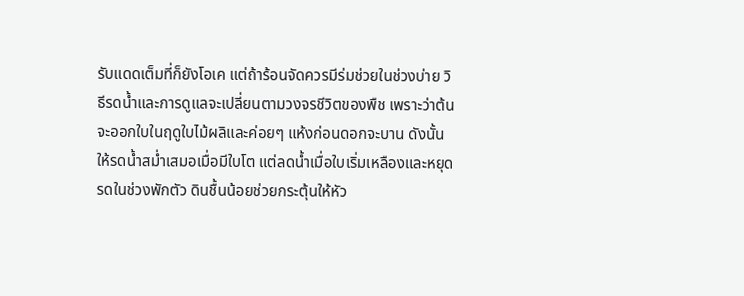รับแดดเต็มที่ก็ยังโอเค แต่ถ้าร้อนจัดควรมีร่มช่วยในช่วงบ่าย วิธีรดน้ำและการดูแลจะเปลี่ยนตามวงจรชีวิตของพืช เพราะว่าต้นจะออกใบในฤดูใบไม้ผลิและค่อยๆ แห้งก่อนดอกจะบาน ดังนั้นให้รดน้ำสม่ำเสมอเมื่อมีใบโต แต่ลดน้ำเมื่อใบเริ่มเหลืองและหยุดรดในช่วงพักตัว ดินชื้นน้อยช่วยกระตุ้นให้หัว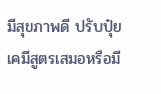มีสุขภาพดี ปรับปุ๋ยเคมีสูตรเสมอหรือมี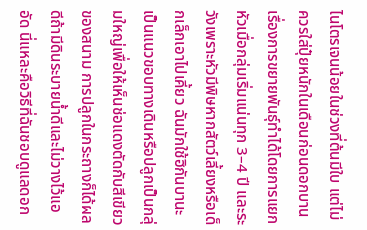ไนโตรเจนน้อยในช่วงที่ต้นมีใบ แต่ไม่ควรใส่ปุ๋ยหนักในเดือนก่อนดอกบาน เรื่องการขยายพันธุ์ทำได้โดยการแยกหัวเมื่อกลุ่มเริ่มแน่นทุก 3–4 ปี และระวังเพราะหัวมีพิษหากสัตว์เลี้ยงหรือเด็กเล็กเอาไปเคี้ยว ฉันมักใช้ฮิกันบานะเป็นแนวขอบทางเดินหรือปลูกเป็นกลุ่มใหญ่เพื่อให้เห็นช่อแดงตัดกับสีเขียวของสนาม การปลูกในกระถางก็ได้ผลดีถ้ามีดินระบายน้ำดีและไม่วางไว้แออัด นี่แหละคือวิธีที่ฉันชอบดูแลดอก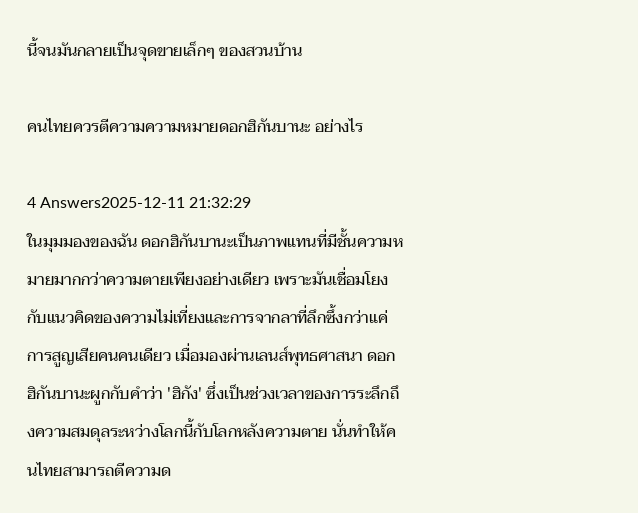นี้จนมันกลายเป็นจุดขายเล็กๆ ของสวนบ้าน

คนไทยควรตีความความหมายดอกฮิกันบานะ อย่างไร

4 Answers2025-12-11 21:32:29
ในมุมมองของฉัน ดอกฮิกันบานะเป็นภาพแทนที่มีชั้นความหมายมากกว่าความตายเพียงอย่างเดียว เพราะมันเชื่อมโยงกับแนวคิดของความไม่เที่ยงและการจากลาที่ลึกซึ้งกว่าแค่การสูญเสียคนคนเดียว เมื่อมองผ่านเลนส์พุทธศาสนา ดอกฮิกันบานะผูกกับคำว่า 'ฮิกัง' ซึ่งเป็นช่วงเวลาของการระลึกถึงความสมดุลระหว่างโลกนี้กับโลกหลังความตาย นั่นทำให้คนไทยสามารถตีความด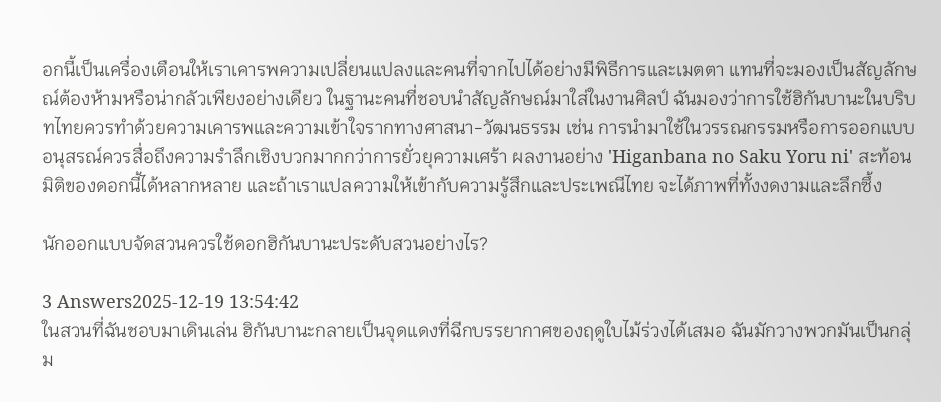อกนี้เป็นเครื่องเตือนให้เราเคารพความเปลี่ยนแปลงและคนที่จากไปได้อย่างมีพิธีการและเมตตา แทนที่จะมองเป็นสัญลักษณ์ต้องห้ามหรือน่ากลัวเพียงอย่างเดียว ในฐานะคนที่ชอบนำสัญลักษณ์มาใส่ในงานศิลป์ ฉันมองว่าการใช้ฮิกันบานะในบริบทไทยควรทำด้วยความเคารพและความเข้าใจรากทางศาสนา-วัฒนธรรม เช่น การนำมาใช้ในวรรณกรรมหรือการออกแบบอนุสรณ์ควรสื่อถึงความรำลึกเชิงบวกมากกว่าการยั่วยุความเศร้า ผลงานอย่าง 'Higanbana no Saku Yoru ni' สะท้อนมิติของดอกนี้ได้หลากหลาย และถ้าเราแปลความให้เข้ากับความรู้สึกและประเพณีไทย จะได้ภาพที่ทั้งงดงามและลึกซึ้ง

นักออกแบบจัดสวนควรใช้ดอกฮิกันบานะประดับสวนอย่างไร?

3 Answers2025-12-19 13:54:42
ในสวนที่ฉันชอบมาเดินเล่น ฮิกันบานะกลายเป็นจุดแดงที่ฉีกบรรยากาศของฤดูใบไม้ร่วงได้เสมอ ฉันมักวางพวกมันเป็นกลุ่ม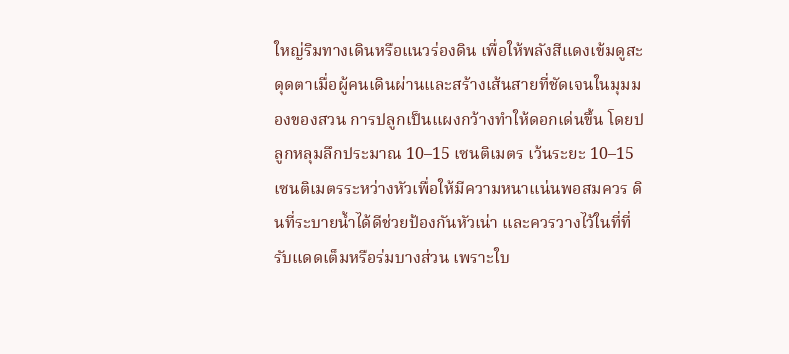ใหญ่ริมทางเดินหรือแนวร่องดิน เพื่อให้พลังสีแดงเข้มดูสะดุดตาเมื่อผู้คนเดินผ่านและสร้างเส้นสายที่ชัดเจนในมุมมองของสวน การปลูกเป็นแผงกว้างทำให้ดอกเด่นขึ้น โดยปลูกหลุมลึกประมาณ 10–15 เซนติเมตร เว้นระยะ 10–15 เซนติเมตรระหว่างหัวเพื่อให้มีความหนาแน่นพอสมควร ดินที่ระบายน้ำได้ดีช่วยป้องกันหัวเน่า และควรวางไว้ในที่ที่รับแดดเต็มหรือร่มบางส่วน เพราะใบ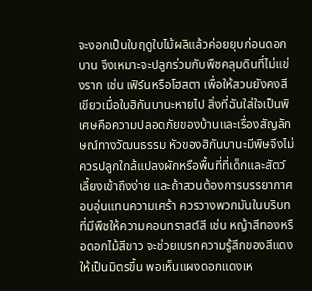จะงอกเป็นใบฤดูใบไม้ผลิแล้วค่อยยุบก่อนดอกบาน จึงเหมาะจะปลูกร่วมกับพืชคลุมดินที่ไม่แข่งราก เช่น เฟิร์นหรือโฮสตา เพื่อให้สวนยังคงสีเขียวเมื่อใบฮิกันบานะหายไป สิ่งที่ฉันใส่ใจเป็นพิเศษคือความปลอดภัยของบ้านและเรื่องสัญลักษณ์ทางวัฒนธรรม หัวของฮิกันบานะมีพิษจึงไม่ควรปลูกใกล้แปลงผักหรือพื้นที่ที่เด็กและสัตว์เลี้ยงเข้าถึงง่าย และถ้าสวนต้องการบรรยากาศอบอุ่นแทนความเศร้า ควรวางพวกมันในบริบทที่มีพืชให้ความคอนทราสต์สี เช่น หญ้าสีทองหรือดอกไม้สีขาว จะช่วยเบรกความรู้สึกของสีแดงให้เป็นมิตรขึ้น พอเห็นแผงดอกแดงเห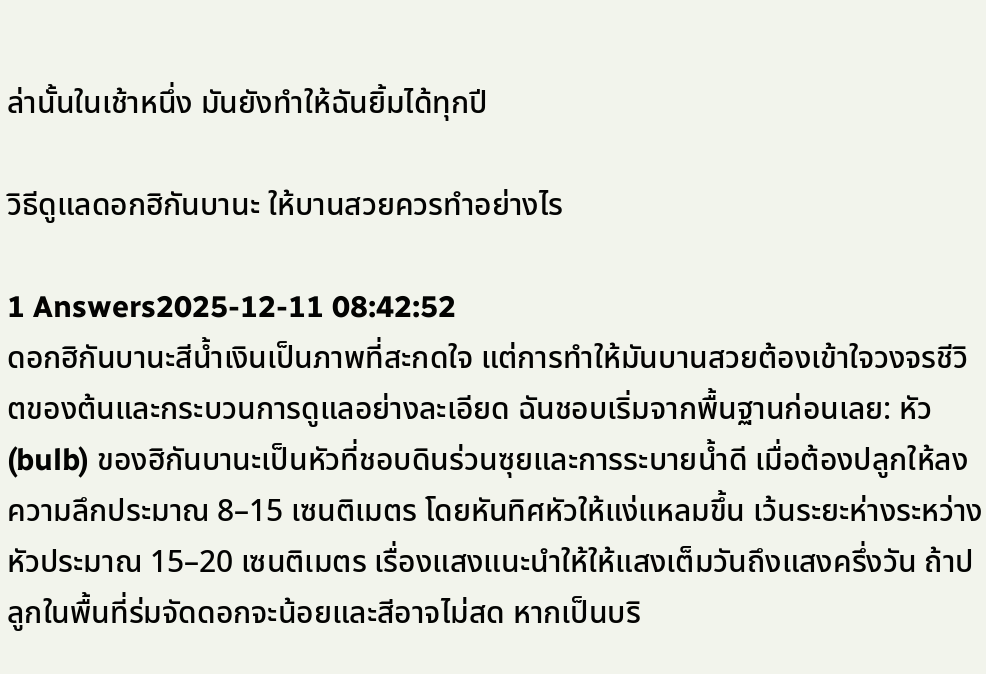ล่านั้นในเช้าหนึ่ง มันยังทำให้ฉันยิ้มได้ทุกปี

วิธีดูแลดอกฮิกันบานะ ให้บานสวยควรทำอย่างไร

1 Answers2025-12-11 08:42:52
ดอกฮิกันบานะสีน้ำเงินเป็นภาพที่สะกดใจ แต่การทำให้มันบานสวยต้องเข้าใจวงจรชีวิตของต้นและกระบวนการดูแลอย่างละเอียด ฉันชอบเริ่มจากพื้นฐานก่อนเลย: หัว (bulb) ของฮิกันบานะเป็นหัวที่ชอบดินร่วนซุยและการระบายน้ำดี เมื่อต้องปลูกให้ลงความลึกประมาณ 8–15 เซนติเมตร โดยหันทิศหัวให้แง่แหลมขึ้น เว้นระยะห่างระหว่างหัวประมาณ 15–20 เซนติเมตร เรื่องแสงแนะนำให้ให้แสงเต็มวันถึงแสงครึ่งวัน ถ้าปลูกในพื้นที่ร่มจัดดอกจะน้อยและสีอาจไม่สด หากเป็นบริ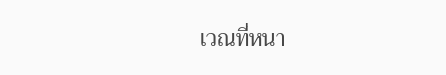เวณที่หนา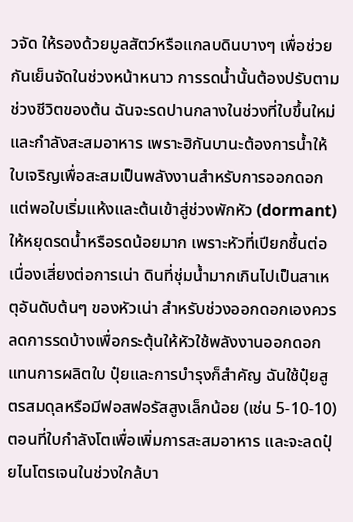วจัด ให้รองด้วยมูลสัตว์หรือแกลบดินบางๆ เพื่อช่วยกันเย็นจัดในช่วงหน้าหนาว การรดน้ำนั้นต้องปรับตามช่วงชีวิตของต้น ฉันจะรดปานกลางในช่วงที่ใบขึ้นใหม่และกำลังสะสมอาหาร เพราะฮิกันบานะต้องการน้ำให้ใบเจริญเพื่อสะสมเป็นพลังงานสำหรับการออกดอก แต่พอใบเริ่มแห้งและต้นเข้าสู่ช่วงพักหัว (dormant) ให้หยุดรดน้ำหรือรดน้อยมาก เพราะหัวที่เปียกชื้นต่อเนื่องเสี่ยงต่อการเน่า ดินที่ชุ่มน้ำมากเกินไปเป็นสาเหตุอันดับต้นๆ ของหัวเน่า สำหรับช่วงออกดอกเองควรลดการรดบ้างเพื่อกระตุ้นให้หัวใช้พลังงานออกดอกแทนการผลิตใบ ปุ๋ยและการบำรุงก็สำคัญ ฉันใช้ปุ๋ยสูตรสมดุลหรือมีฟอสฟอรัสสูงเล็กน้อย (เช่น 5-10-10) ตอนที่ใบกำลังโตเพื่อเพิ่มการสะสมอาหาร และจะลดปุ๋ยไนโตรเจนในช่วงใกล้บา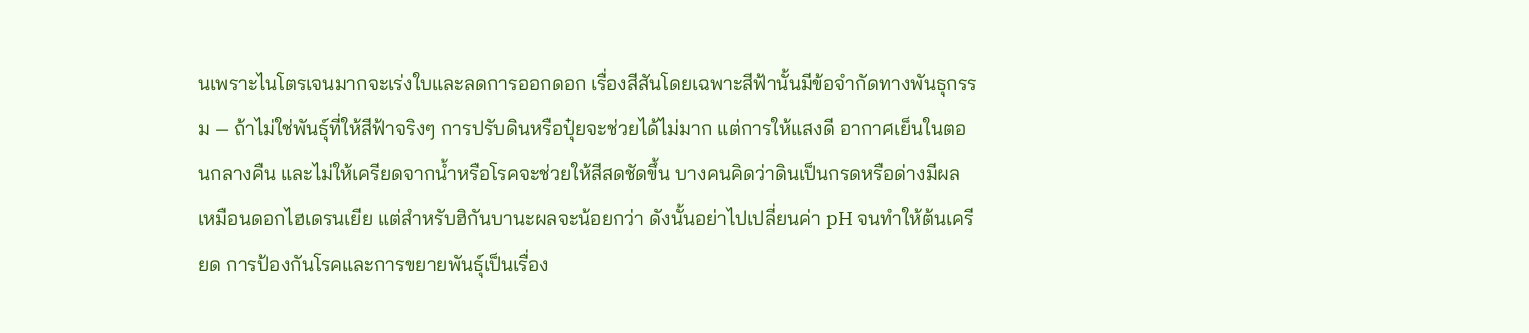นเพราะไนโตรเจนมากจะเร่งใบและลดการออกดอก เรื่องสีสันโดยเฉพาะสีฟ้านั้นมีข้อจำกัดทางพันธุกรรม — ถ้าไม่ใช่พันธุ์ที่ให้สีฟ้าจริงๆ การปรับดินหรือปุ๋ยจะช่วยได้ไม่มาก แต่การให้แสงดี อากาศเย็นในตอนกลางคืน และไม่ให้เครียดจากน้ำหรือโรคจะช่วยให้สีสดชัดขึ้น บางคนคิดว่าดินเป็นกรดหรือด่างมีผลเหมือนดอกไฮเดรนเยีย แต่สำหรับฮิกันบานะผลจะน้อยกว่า ดังนั้นอย่าไปเปลี่ยนค่า pH จนทำให้ต้นเครียด การป้องกันโรคและการขยายพันธุ์เป็นเรื่อง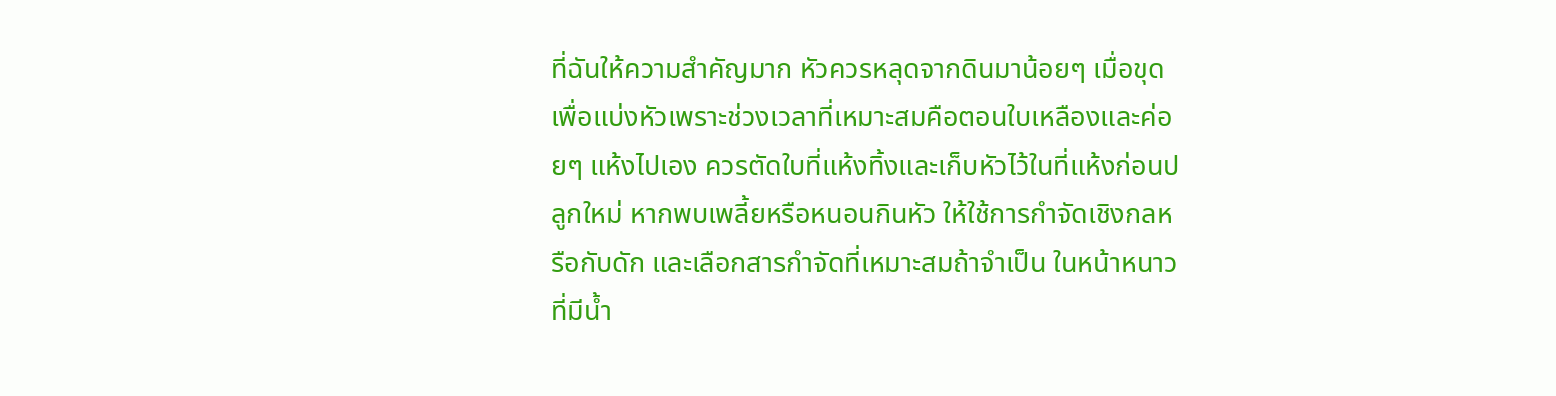ที่ฉันให้ความสำคัญมาก หัวควรหลุดจากดินมาน้อยๆ เมื่อขุดเพื่อแบ่งหัวเพราะช่วงเวลาที่เหมาะสมคือตอนใบเหลืองและค่อยๆ แห้งไปเอง ควรตัดใบที่แห้งทิ้งและเก็บหัวไว้ในที่แห้งก่อนปลูกใหม่ หากพบเพลี้ยหรือหนอนกินหัว ให้ใช้การกำจัดเชิงกลหรือกับดัก และเลือกสารกำจัดที่เหมาะสมถ้าจำเป็น ในหน้าหนาวที่มีน้ำ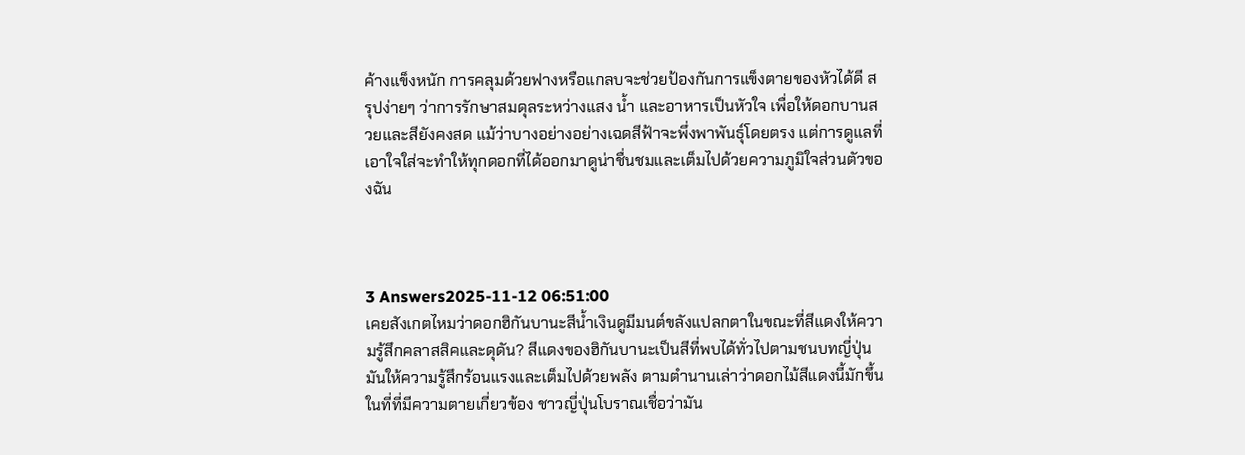ค้างแข็งหนัก การคลุมด้วยฟางหรือแกลบจะช่วยป้องกันการแข็งตายของหัวได้ดี สรุปง่ายๆ ว่าการรักษาสมดุลระหว่างแสง น้ำ และอาหารเป็นหัวใจ เพื่อให้ดอกบานสวยและสียังคงสด แม้ว่าบางอย่างอย่างเฉดสีฟ้าจะพึ่งพาพันธุ์โดยตรง แต่การดูแลที่เอาใจใส่จะทำให้ทุกดอกที่ได้ออกมาดูน่าชื่นชมและเต็มไปด้วยความภูมิใจส่วนตัวของฉัน



3 Answers2025-11-12 06:51:00
เคยสังเกตไหมว่าดอกฮิกันบานะสีน้ำเงินดูมีมนต์ขลังแปลกตาในขณะที่สีแดงให้ความรู้สึกคลาสสิคและดุดัน? สีแดงของฮิกันบานะเป็นสีที่พบได้ทั่วไปตามชนบทญี่ปุ่น มันให้ความรู้สึกร้อนแรงและเต็มไปด้วยพลัง ตามตำนานเล่าว่าดอกไม้สีแดงนี้มักขึ้นในที่ที่มีความตายเกี่ยวข้อง ชาวญี่ปุ่นโบราณเชื่อว่ามัน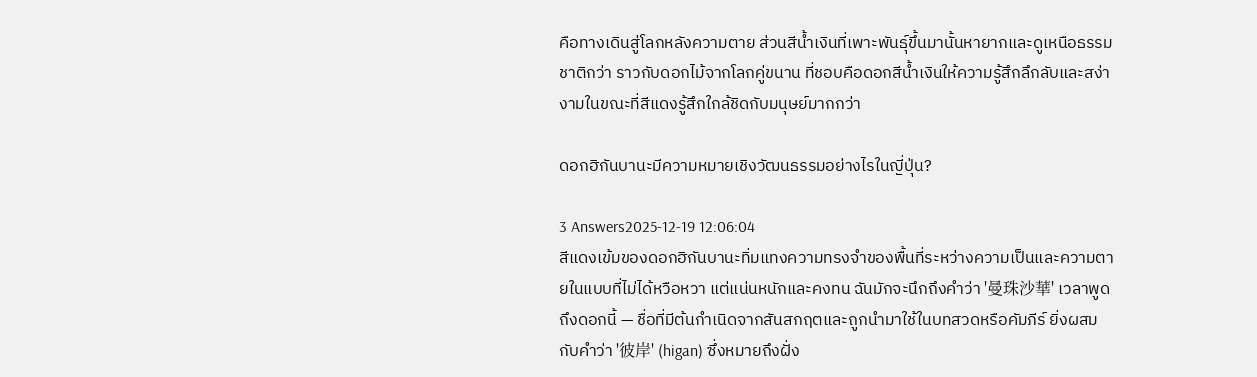คือทางเดินสู่โลกหลังความตาย ส่วนสีน้ำเงินที่เพาะพันธุ์ขึ้นมานั้นหายากและดูเหนือธรรมชาติกว่า ราวกับดอกไม้จากโลกคู่ขนาน ที่ชอบคือดอกสีน้ำเงินให้ความรู้สึกลึกลับและสง่างามในขณะที่สีแดงรู้สึกใกล้ชิดกับมนุษย์มากกว่า

ดอกฮิกันบานะมีความหมายเชิงวัฒนธรรมอย่างไรในญี่ปุ่น?

3 Answers2025-12-19 12:06:04
สีแดงเข้มของดอกฮิกันบานะทิ่มแทงความทรงจำของพื้นที่ระหว่างความเป็นและความตายในแบบที่ไม่ได้หวือหวา แต่แน่นหนักและคงทน ฉันมักจะนึกถึงคำว่า '曼珠沙華' เวลาพูดถึงดอกนี้ — ชื่อที่มีต้นกำเนิดจากสันสกฤตและถูกนำมาใช้ในบทสวดหรือคัมภีร์ ยิ่งผสมกับคำว่า '彼岸' (higan) ซึ่งหมายถึงฝั่ง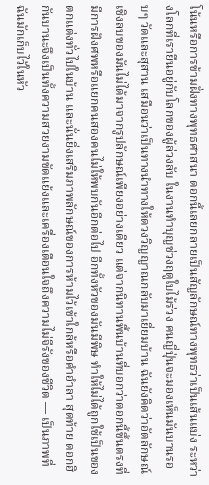โน้นหรือการข้ามฝั่งทางพุทธศาสนา ดอกนี้เลยกลายเป็นสัญลักษณ์ทางพุทธว่าเป็นเส้นแบ่ง ระหว่างโลกที่เรายืนอยู่กับโลกของผู้ล่วงลับ ในงานทำบุญช่วงฤดูใบไม้ร่วง คนญี่ปุ่นจะมองเห็นมันบานรอบๆ วัดและสุสาน เสมือนว่าเป็นทางนำทางให้ดวงวิญญาณกลับมาเยี่ยมบ้าน ฉันยังคิดว่าอัตลักษณ์เชิงลบของมันไม่ได้มาจากรูปลักษณ์เพียงอย่างเดียว แต่จากนิทานพื้นบ้านที่บอกว่าดอกนี้ขึ้นตรงที่มีการฝังศพหรือแยกคนสองคนไม่ให้พบกันอีกต่อไป อีกทั้งหัวของมันมีพิษ ทำให้ไม่ได้ถูกใช้เป็นของตกแต่งทั่วไปในบ้าน และนั่นยิ่งเสริมภาพลักษณ์ของการห้ามไว้เข้าใกล้หรือคำอำลา สุดท้าย ดอกฮิกันบานะจึงเป็นทั้งความสวยงามขัดแย้งและเครื่องเตือนใจถึงความไม่จีรังของชีวิต — เป็นภาพที่ฉันมักเก็บไว้ในหัว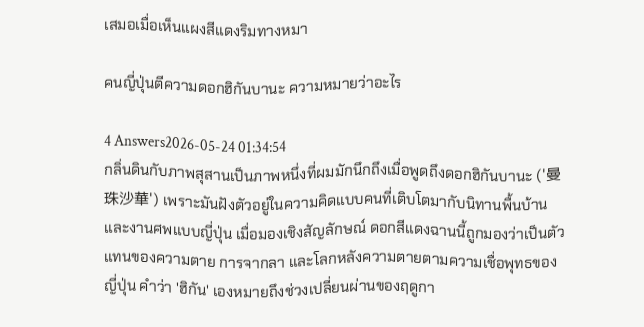เสมอเมื่อเห็นแผงสีแดงริมทางหมา

คนญี่ปุ่นตีความดอกฮิกันบานะ ความหมายว่าอะไร

4 Answers2026-05-24 01:34:54
กลิ่นดินกับภาพสุสานเป็นภาพหนึ่งที่ผมมักนึกถึงเมื่อพูดถึงดอกฮิกันบานะ ('曼珠沙華') เพราะมันฝังตัวอยู่ในความคิดแบบคนที่เติบโตมากับนิทานพื้นบ้านและงานศพแบบญี่ปุ่น เมื่อมองเชิงสัญลักษณ์ ดอกสีแดงฉานนี้ถูกมองว่าเป็นตัวแทนของความตาย การจากลา และโลกหลังความตายตามความเชื่อพุทธของญี่ปุ่น คำว่า 'ฮิกัน' เองหมายถึงช่วงเปลี่ยนผ่านของฤดูกา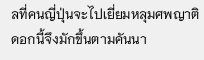ลที่คนญี่ปุ่นจะไปเยี่ยมหลุมศพญาติ ดอกนี้จึงมักขึ้นตามคันนา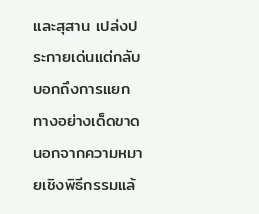และสุสาน เปล่งประกายเด่นแต่กลับบอกถึงการแยกทางอย่างเด็ดขาด นอกจากความหมายเชิงพิธีกรรมแล้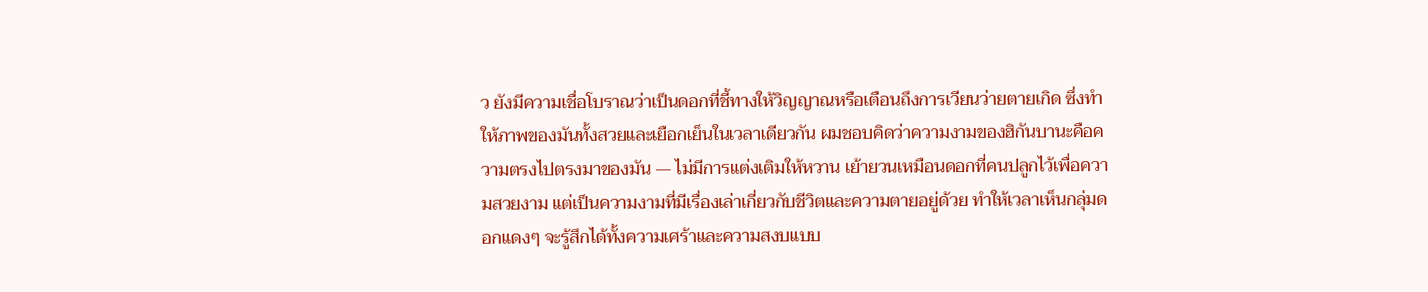ว ยังมีความเชื่อโบราณว่าเป็นดอกที่ชี้ทางให้วิญญาณหรือเตือนถึงการเวียนว่ายตายเกิด ซึ่งทำให้ภาพของมันทั้งสวยและเยือกเย็นในเวลาเดียวกัน ผมชอบคิดว่าความงามของฮิกันบานะคือความตรงไปตรงมาของมัน — ไม่มีการแต่งเติมให้หวาน เย้ายวนเหมือนดอกที่คนปลูกไว้เพื่อความสวยงาม แต่เป็นความงามที่มีเรื่องเล่าเกี่ยวกับชีวิตและความตายอยู่ด้วย ทำให้เวลาเห็นกลุ่มดอกแดงๆ จะรู้สึกได้ทั้งความเศร้าและความสงบแบบ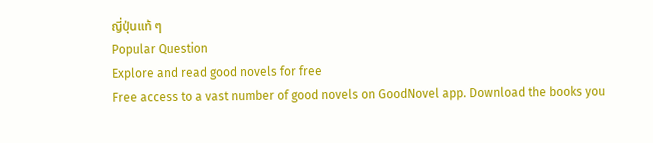ญี่ปุ่นแท้ ๆ
Popular Question
Explore and read good novels for free
Free access to a vast number of good novels on GoodNovel app. Download the books you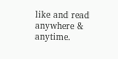like and read anywhere & anytime.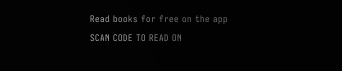Read books for free on the app
SCAN CODE TO READ ON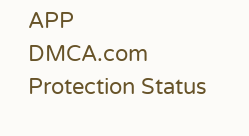APP
DMCA.com Protection Status